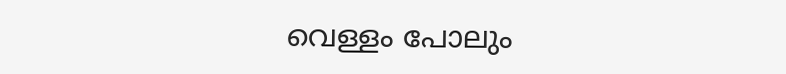വെള്ളം പോലും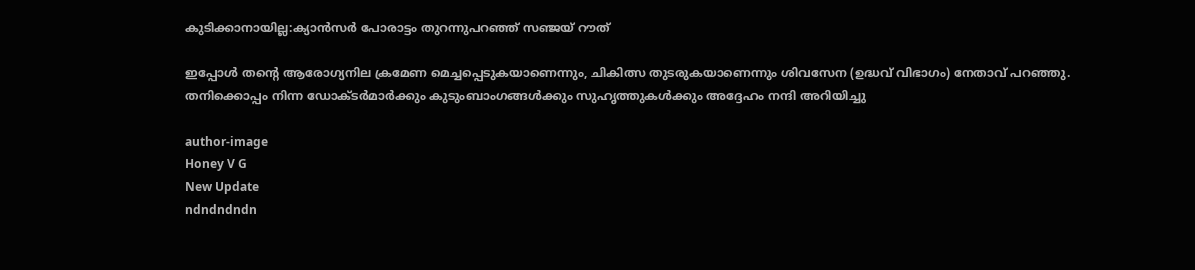കുടിക്കാനായില്ല:ക്യാൻസർ പോരാട്ടം തുറന്നുപറഞ്ഞ് സഞ്ജയ് റൗത്

ഇപ്പോൾ തന്റെ ആരോഗ്യനില ക്രമേണ മെച്ചപ്പെടുകയാണെന്നും, ചികിത്സ തുടരുകയാണെന്നും ശിവസേന (ഉദ്ധവ് വിഭാഗം) നേതാവ് പറഞ്ഞു. തനിക്കൊപ്പം നിന്ന ഡോക്ടർമാർക്കും കുടുംബാംഗങ്ങൾക്കും സുഹൃത്തുകൾക്കും അദ്ദേഹം നന്ദി അറിയിച്ചു

author-image
Honey V G
New Update
ndndndndn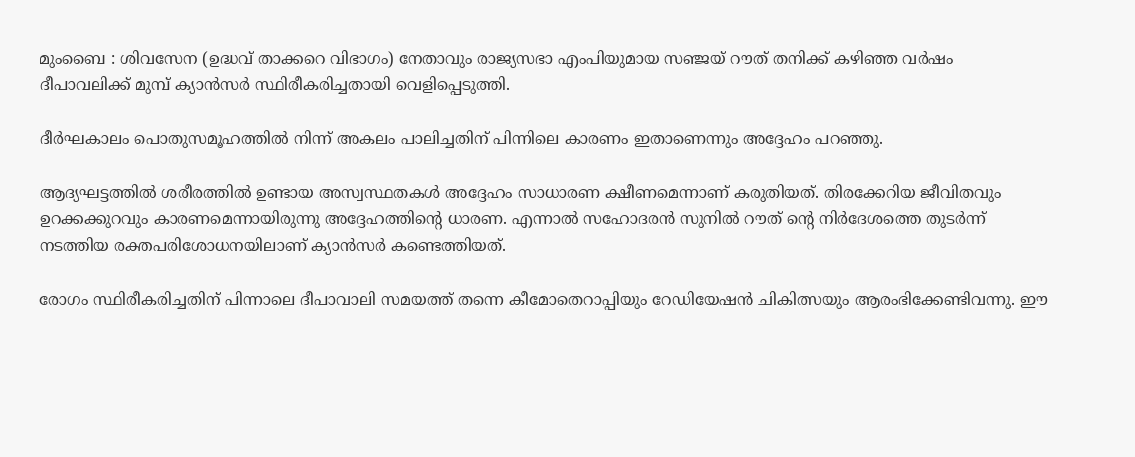മുംബൈ : ശിവസേന (ഉദ്ധവ് താക്കറെ വിഭാഗം) നേതാവും രാജ്യസഭാ എംപിയുമായ സഞ്ജയ് റൗത് തനിക്ക് കഴിഞ്ഞ വർഷം ദീപാവലിക്ക് മുമ്പ് ക്യാൻസർ സ്ഥിരീകരിച്ചതായി വെളിപ്പെടുത്തി.

ദീർഘകാലം പൊതുസമൂഹത്തിൽ നിന്ന് അകലം പാലിച്ചതിന് പിന്നിലെ കാരണം ഇതാണെന്നും അദ്ദേഹം പറഞ്ഞു.

ആദ്യഘട്ടത്തിൽ ശരീരത്തിൽ ഉണ്ടായ അസ്വസ്ഥതകൾ അദ്ദേഹം സാധാരണ ക്ഷീണമെന്നാണ് കരുതിയത്. തിരക്കേറിയ ജീവിതവും ഉറക്കക്കുറവും കാരണമെന്നായിരുന്നു അദ്ദേഹത്തിന്റെ ധാരണ. എന്നാൽ സഹോദരൻ സുനിൽ റൗത് ന്റെ നിർദേശത്തെ തുടർന്ന് നടത്തിയ രക്തപരിശോധനയിലാണ് ക്യാൻസർ കണ്ടെത്തിയത്.

രോഗം സ്ഥിരീകരിച്ചതിന് പിന്നാലെ ദീപാവാലി സമയത്ത് തന്നെ കീമോതെറാപ്പിയും റേഡിയേഷൻ ചികിത്സയും ആരംഭിക്കേണ്ടിവന്നു. ഈ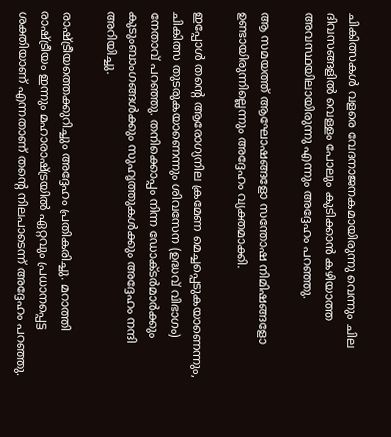ചികിത്സകൾ വളരെ വേദനാജനകമായിരുന്നു വെന്നും ചില ദിവസങ്ങളിൽ വെള്ളം പോലും കുടിക്കാൻ കഴിയാത്ത അവസ്ഥയിലായിരുന്നു എന്നും അദ്ദേഹം പറഞ്ഞു.

ആ സമയത്ത് ആഘോഷങ്ങളോ സന്തോഷ നിമിഷങ്ങളോ ഉണ്ടായിരുന്നില്ലെന്നും അദ്ദേഹം വ്യക്തമാക്കി.

ഇപ്പോൾ തന്റെ ആരോഗ്യനില ക്രമേണ മെച്ചപ്പെടുകയാണെന്നും, ചികിത്സ തുടരുകയാണെന്നും ശിവസേന (ഉദ്ധവ് വിഭാഗം) നേതാവ് പറഞ്ഞു. തനിക്കൊപ്പം നിന്ന ഡോക്ടർമാർക്കും കുടുംബാംഗങ്ങൾക്കും സുഹൃത്തുകൾക്കും അദ്ദേഹം നന്ദി അറിയിച്ചു.

രാഷ്ട്രീയത്തെക്കുറിച്ചും അദ്ദേഹം പ്രതികരിച്ചു. മറാത്തി രാഷ്ട്രീയം ഇന്നും മഹാരാഷ്ട്രയിൽ ഏറ്റവും പ്രധാനപ്പെട്ട ശക്തിയാണ് എന്നതാണ് തന്റെ നിലപാടെന്ന് അദ്ദേഹം പറഞ്ഞു.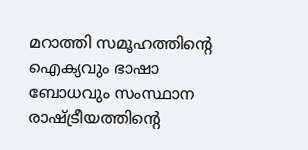മറാത്തി സമൂഹത്തിന്റെ ഐക്യവും ഭാഷാ ബോധവും സംസ്ഥാന രാഷ്ട്രീയത്തിന്റെ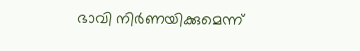ഭാവി നിർണയിക്കുമെന്ന്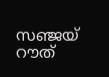സഞ്ജയ്‌ റൗത്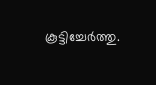കൂട്ടിച്ചേർത്തു.